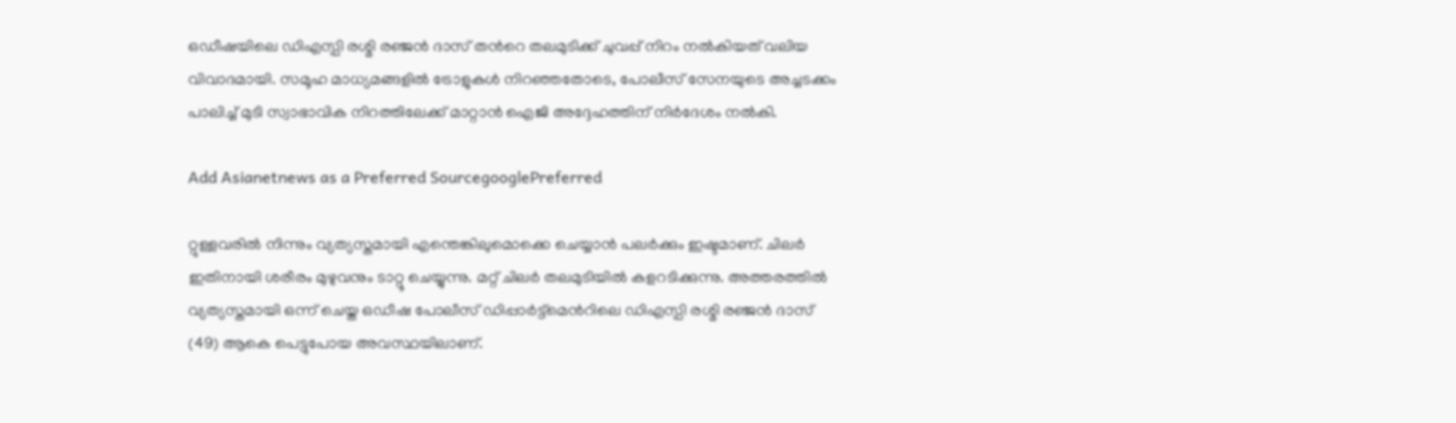ഒഡീഷയിലെ ഡിഎസ്പി രശ്മി രഞ്ജൻ ദാസ് തന്‍റെ തലമുടിക്ക് ചുവപ്പ് നിറം നൽകിയത് വലിയ വിവാദമായി. സമൂഹ മാധ്യമങ്ങളിൽ ട്രോളുകൾ നിറഞ്ഞതോടെ, പോലീസ് സേനയുടെ അച്ചടക്കം പാലിച്ച് മുടി സ്വാഭാവിക നിറത്തിലേക്ക് മാറ്റാൻ ഐജി അദ്ദേഹത്തിന് നിർദേശം നൽകി.

Add Asianetnews as a Preferred SourcegooglePreferred

റ്റുള്ളവരിൽ നിന്നും വ്യത്യസ്തമായി എന്തെങ്കിലുമൊക്കെ ചെയ്യാൻ പല‍ർക്കും ഇഷ്ടമാണ്. ചില‍ർ ഇതിനായി ശരീരം മുഴുവനും ടാറ്റൂ ചെയ്യുന്നു. മറ്റ് ചിലർ തലമുടിയിൽ കളറടിക്കുന്നു. അത്തരത്തിൽ വ്യത്യസ്തമായി ഒന്ന് ചെയ്ത ഒഡ‍ീഷ പോലീസ് ഡിപ്പാർട്ട്മെന്‍റിലെ ഡിഎസ്പി രശ്മി രഞ്ജൻ ദാസ് (49) ആകെ പെട്ടുപോയ അവസ്ഥയിലാണ്.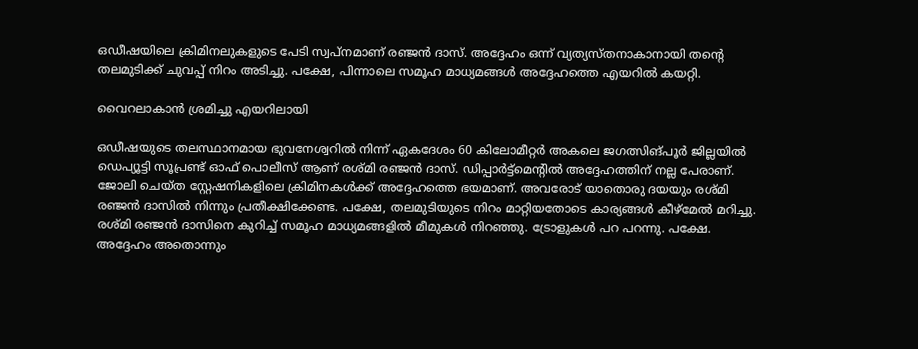ഒഡീഷയിലെ ക്രിമിനലുകളുടെ പേടി സ്വപ്നമാണ് രഞ്ജൻ ദാസ്. അദ്ദേഹം ഒന്ന് വ്യത്യസ്തനാകാനായി തന്‍റെ തലമുടിക്ക് ചുവപ്പ് നിറം അടിച്ചു. പക്ഷേ, പിന്നാലെ സമൂഹ മാധ്യമങ്ങൾ അദ്ദേഹത്തെ എയറിൽ കയറ്റി.

വൈറലാകാൻ ശ്രമിച്ചു എയറിലായി

ഒഡീഷയുടെ തലസ്ഥാനമായ ഭുവനേശ്വറിൽ നിന്ന് ഏകദേശം 60 കിലോമീറ്റർ അകലെ ജഗത്സിങ്പൂർ ജില്ലയിൽ ഡെപ്യൂട്ടി സൂപ്രണ്ട് ഓഫ് പൊലീസ് ആണ് രശ്മി രഞ്ജൻ ദാസ്. ഡിപ്പാർട്ട്മെന്‍റിൽ അദ്ദേഹത്തിന് നല്ല പേരാണ്. ജോലി ചെയ്ത സ്റ്റേഷനികളിലെ ക്രിമിനകൾക്ക് അദ്ദേഹത്തെ ഭയമാണ്. അവരോട് യാതൊരു ദയയും രശ്മി ര‌ഞ്ജൻ ദാസിൽ നിന്നും പ്രതീക്ഷിക്കേണ്ട. പക്ഷേ, തലമുടിയുടെ നിറം മാറ്റിയതോടെ കാര്യങ്ങൾ കീഴ്മേൽ മറിച്ചു. രശ്മി ര‌ഞ്ജൻ ദാസിനെ കുറിച്ച് സമൂഹ മാധ്യമങ്ങളിൽ മീമുകൾ നിറഞ്ഞു. ട്രോളുകൾ പറ പറന്നു. പക്ഷേ. അദ്ദേഹം അതൊന്നും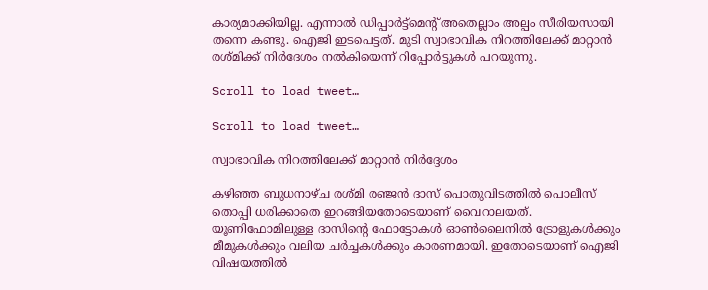കാര്യമാക്കിയില്ല. എന്നാൽ ഡിപ്പാർട്ട്മെന്‍റ് അതെല്ലാം അല്പം സീരിയസായി തന്നെ കണ്ടു. ഐജി ഇടപെട്ടത്. മുടി സ്വാഭാവിക നിറത്തിലേക്ക് മാറ്റാൻ രശ്മിക്ക് നിർദേശം നൽകിയെന്ന് റിപ്പോര്‍ട്ടുകൾ പറയുന്നു.

Scroll to load tweet…

Scroll to load tweet…

സ്വാഭാവിക നിറത്തിലേക്ക് മാറ്റാൻ നിർദ്ദേശം

കഴിഞ്ഞ ബുധനാഴ്ച രശ്മി രഞ്ജൻ ദാസ് പൊതുവിടത്തിൽ പൊലീസ് തൊപ്പി ധരിക്കാതെ ഇറങ്ങിയതോടെയാണ് വൈറാലയത്. യൂണിഫോമിലുള്ള ദാസിന്‍റെ ഫോട്ടോകൾ ഓൺലൈനിൽ ട്രോളുകൾക്കും മീമുകൾ‌ക്കും വലിയ ചർച്ചകൾക്കും കാരണമായി. ഇതോടെയാണ് ഐജി വിഷയത്തിൽ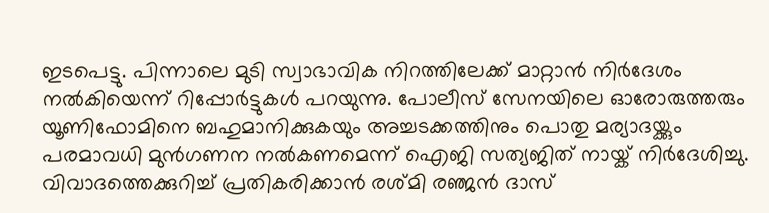ഇടപെട്ടു. പിന്നാലെ മുടി സ്വാഭാവിക നിറത്തിലേക്ക് മാറ്റാൻ നിർദേശം നൽകിയെന്ന് റിപ്പോര്‍ട്ടുകൾ പറയുന്നു. പോലീസ് സേനയിലെ ഓരോരുത്തരും യൂണിഫോമിനെ ബഹുമാനിക്കുകയും അച്ചടക്കത്തിനും പൊതു മര്യാദയ്ക്കും പരമാവധി മുൻഗണന നൽകണമെന്ന് ഐജി സത്യജിത് നായ്ക് നിർദേശിച്ചു. വിവാദത്തെക്കുറിച്ച് പ്രതികരിക്കാൻ രശ്മി രഞ്ജൻ ദാസ്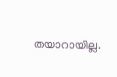തയാറായില്ല.